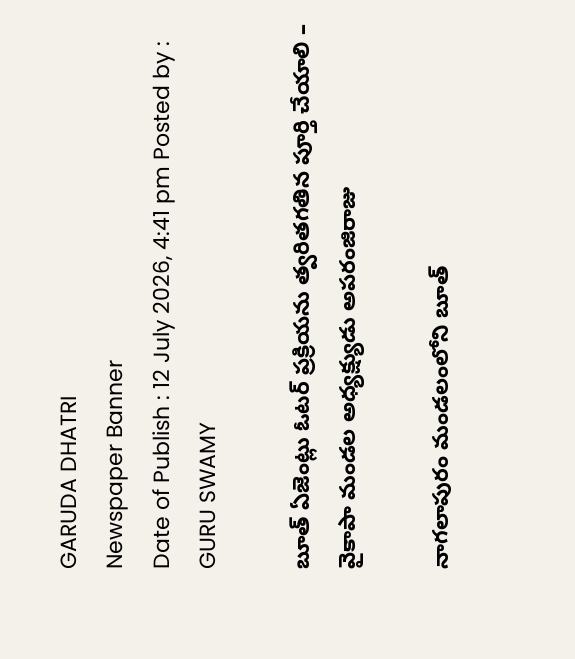GARUDA DHATRI
Newspaper Banner
Date of Publish : 12 July 2026, 4:41 pm Posted by : GURU SWAMY

బూత్ ఏజెంట్లు ఓటర్ ప్రక్రియను త్వరితగతిన పూర్తి చేయాలి – వైకాపా మండల అధ్యక్ష్యుడు అపరంజిరాజు

నాగలాపురం మండలంలోని బూత్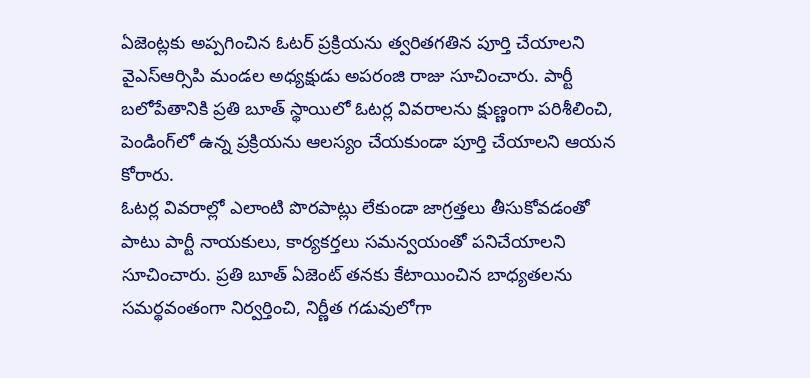ఏజెంట్లకు అప్పగించిన ఓటర్ ప్రక్రియను త్వరితగతిన పూర్తి చేయాలని వైఎస్ఆర్సిపి మండల అధ్యక్షుడు అపరంజి రాజు సూచించారు. పార్టీ బలోపేతానికి ప్రతి బూత్ స్థాయిలో ఓటర్ల వివరాలను క్షుణ్ణంగా పరిశీలించి, పెండింగ్‌లో ఉన్న ప్రక్రియను ఆలస్యం చేయకుండా పూర్తి చేయాలని ఆయన కోరారు.
ఓటర్ల వివరాల్లో ఎలాంటి పొరపాట్లు లేకుండా జాగ్రత్తలు తీసుకోవడంతో పాటు పార్టీ నాయకులు, కార్యకర్తలు సమన్వయంతో పనిచేయాలని సూచించారు. ప్రతి బూత్ ఏజెంట్ తనకు కేటాయించిన బాధ్యతలను సమర్థవంతంగా నిర్వర్తించి, నిర్ణీత గడువులోగా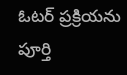ఓటర్ ప్రక్రియను పూర్తి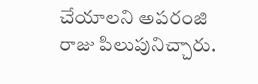చేయాలని అపరంజి రాజు పిలుపునిచ్చారు.